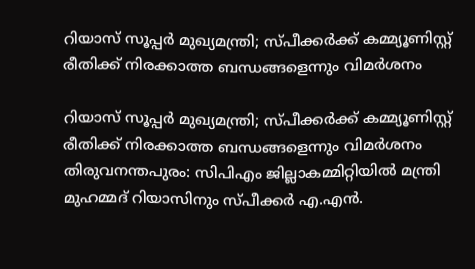റിയാസ് സൂപ്പര്‍ മുഖ്യമന്ത്രി; സ്പീക്കര്‍ക്ക് കമ്മ്യൂണിസ്റ്റ് രീതിക്ക് നിരക്കാത്ത ബന്ധങ്ങളെന്നും വിമര്‍ശനം

റിയാസ് സൂപ്പര്‍ മുഖ്യമന്ത്രി; സ്പീക്കര്‍ക്ക് കമ്മ്യൂണിസ്റ്റ് രീതിക്ക് നിരക്കാത്ത ബന്ധങ്ങളെന്നും വിമര്‍ശനം
തിരുവനന്തപുരം: സിപിഎം ജില്ലാകമ്മിറ്റിയില്‍ മന്ത്രി മുഹമ്മദ് റിയാസിനും സ്പീക്കർ എ.എൻ.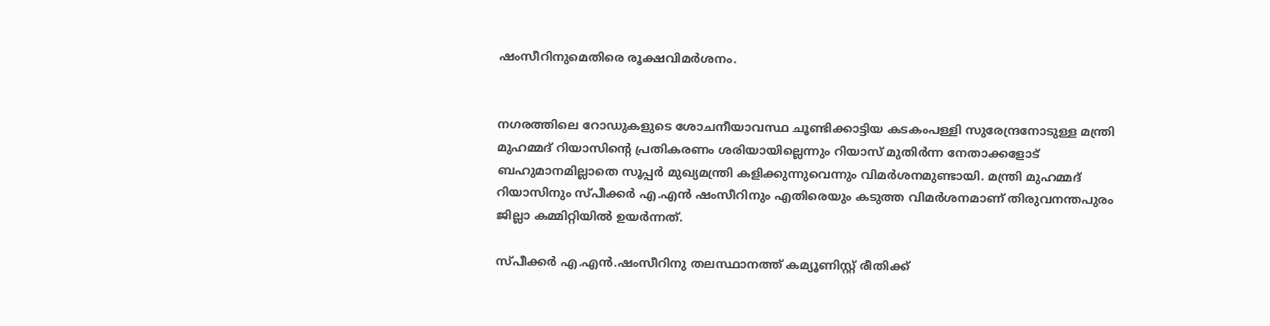ഷംസീറിനുമെതിരെ രൂക്ഷവിമർശനം.


നഗരത്തിലെ റോഡുകളുടെ ശോചനീയാവസ്ഥ ചൂണ്ടിക്കാട്ടിയ കടകംപള്ളി സുരേന്ദ്രനോടുള്ള മന്ത്രി മുഹമ്മദ് റിയാസിന്റെ പ്രതികരണം ശരിയായില്ലെന്നും റിയാസ് മുതിർന്ന നേതാക്കളോട് ബഹുമാനമില്ലാതെ സൂപ്പർ മുഖ്യമന്ത്രി കളിക്കുന്നുവെന്നും വിമർശനമുണ്ടായി. മന്ത്രി മുഹമ്മദ് റിയാസിനും സ്പീക്കർ എ.എൻ ഷംസീറിനും എതിരെയും കടുത്ത വിമർശനമാണ് തിരുവനന്തപുരം ജില്ലാ കമ്മിറ്റിയില്‍ ഉയർന്നത്.

സ്പീക്കർ എ.എൻ.ഷംസീറിനു തലസ്ഥാനത്ത് കമ്യൂണിസ്റ്റ് രീതിക്ക്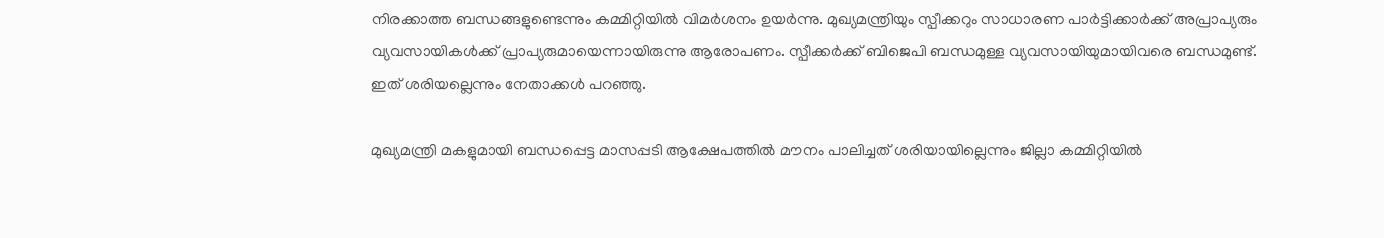നിരക്കാത്ത ബന്ധങ്ങളുണ്ടെന്നും കമ്മിറ്റിയില്‍ വിമർശനം ഉയർന്നു. മുഖ്യമന്ത്രിയും സ്പീക്കറും സാധാരണ പാർട്ടിക്കാർക്ക് അപ്രാപ്യരും വ്യവസായികള്‍ക്ക് പ്രാപ്യരുമായെന്നായിരുന്നു ആരോപണം. സ്പീക്കർക്ക് ബിജെപി ബന്ധമുള്ള വ്യവസായിയുമായിവരെ ബന്ധമുണ്ട്. ഇത് ശരിയല്ലെന്നും നേതാക്കള്‍ പറഞ്ഞു.

മുഖ്യമന്ത്രി മകളുമായി ബന്ധപ്പെട്ട മാസപ്പടി ആക്ഷേപത്തില്‍ മൗനം പാലിച്ചത് ശരിയായില്ലെന്നും ജില്ലാ കമ്മിറ്റിയില്‍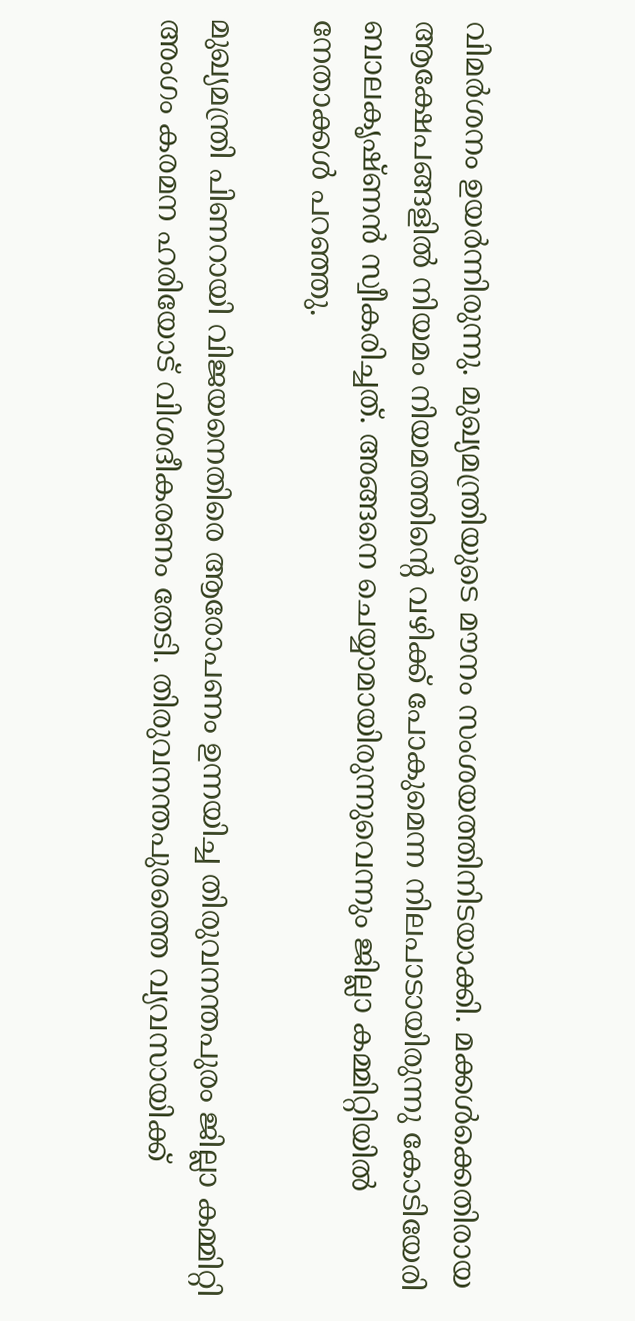വിമർശനം ഉയർന്നിരുന്നു. മുഖ്യമന്ത്രിയുടെ മൗനം സംശയത്തിനിടയാക്കി. മക്കള്‍ക്കെതിരായ ആക്ഷേപങ്ങളില്‍ നിയമം നിയമത്തിന്റെ വഴിക്ക് പോകുമെന്ന നിലപാടായിരുന്നു കോടിയേരി ബാലകൃഷ്ണൻ സ്വീകരിച്ചത്. അങ്ങനെ ചെയ്യാമായിരുന്നുവെന്നും ജില്ലാ കമ്മിറ്റിയില്‍ നേതാക്കള്‍ പറഞ്ഞു.

മുഖ്യമന്ത്രി പിണറായി വിജയനെതിരെ ആരോപണം ഉന്നയിച്ച തിരുവനന്തപുരം ജില്ലാ കമ്മിറ്റി അംഗം കരമന ഹരിയോട് വിശദീകരണം തേടി. തിരുവനന്തപുരത്തെ വ്യവസായിക്ക്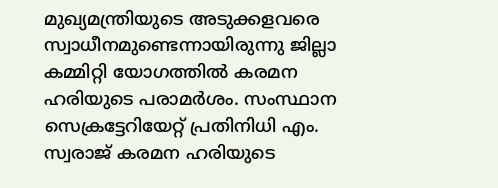മുഖ്യമന്ത്രിയുടെ അടുക്കളവരെ സ്വാധീനമുണ്ടെന്നായിരുന്നു ജില്ലാ കമ്മിറ്റി യോഗത്തില്‍ കരമന ഹരിയുടെ പരാമർശം. സംസ്ഥാന സെക്രട്ടേറിയേറ്റ് പ്രതിനിധി എം. സ്വരാജ് കരമന ഹരിയുടെ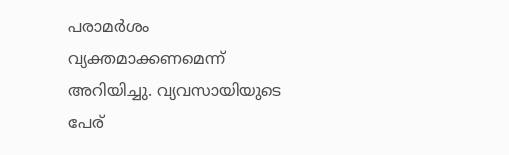പരാമർശം വ്യക്തമാക്കണമെന്ന് അറിയിച്ചു. വ്യവസായിയുടെ പേര്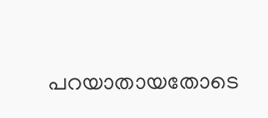പറയാതായതോടെ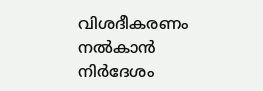വിശദീകരണം നല്‍കാൻ നിർദേശം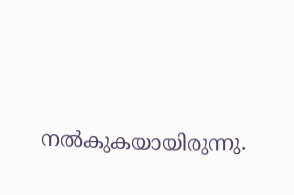നല്‍കുകയായിരുന്നു.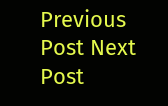Previous Post Next Post